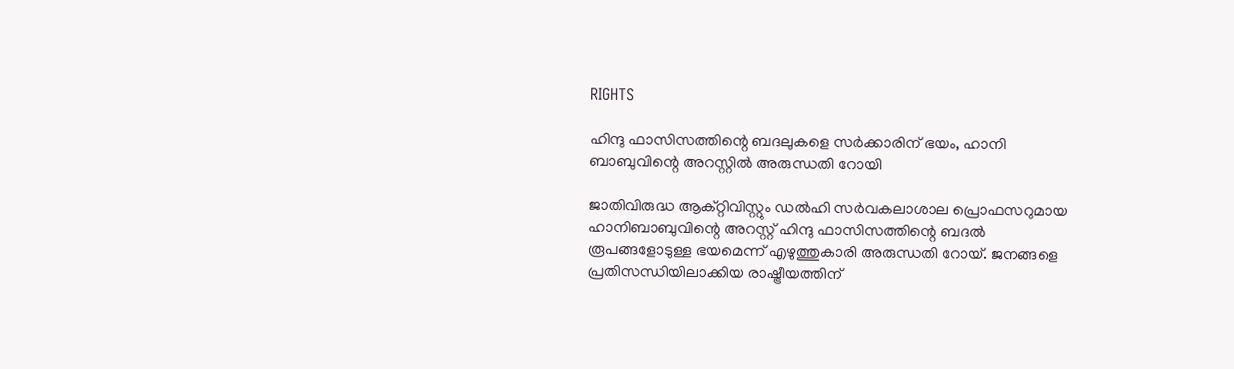RIGHTS

ഹിന്ദു ഫാസിസത്തിന്റെ ബദലുകളെ സര്‍ക്കാരിന് ഭയം, ഹാനി ബാബുവിന്റെ അറസ്റ്റില്‍ അരുന്ധതി റോയി

ജാതിവിരുദ്ധ ആക്റ്റിവിസ്റ്റും ഡല്‍ഹി സര്‍വകലാശാല പ്രൊഫസറുമായ ഹാനിബാബുവിന്റെ അറസ്റ്റ് ഹിന്ദു ഫാസിസത്തിന്റെ ബദല്‍ രൂപങ്ങളോടുള്ള ഭയമെന്ന് എഴുത്തുകാരി അരുന്ധതി റോയ്. ജനങ്ങളെ പ്രതിസന്ധിയിലാക്കിയ രാഷ്ട്രീയത്തിന്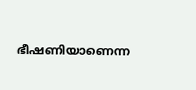ഭീഷണിയാണെന്ന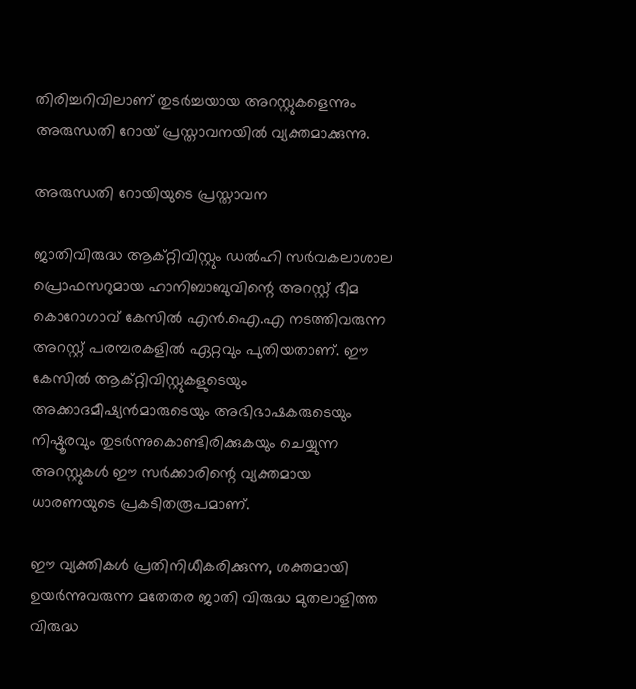തിരിച്ചറിവിലാണ് തുടര്‍ച്ചയായ അറസ്റ്റുകളെന്നും അരുന്ധതി റോയ് പ്രസ്താവനയില്‍ വ്യക്തമാക്കുന്നു.

അരുന്ധതി റോയിയുടെ പ്രസ്താവന

ജാതിവിരുദ്ധ ആക്റ്റിവിസ്റ്റും ഡല്‍ഹി സര്‍വകലാശാല പ്രൊഫസറുമായ ഹാനിബാബുവിന്റെ അറസ്റ്റ് ഭീമ കൊറോഗാവ് കേസില്‍ എന്‍.ഐ.എ നടത്തിവരുന്ന അറസ്റ്റ് പരമ്പരകളില്‍ ഏറ്റവും പുതിയതാണ്. ഈ കേസില്‍ ആക്റ്റിവിസ്റ്റുകളുടെയും അക്കാദമീഷ്യന്‍മാരുടെയും അഭിഭാഷകരുടെയും നിഷ്ഠൂരവും തുടര്‍ന്നുകൊണ്ടിരിക്കുകയും ചെയ്യുന്ന അറസ്റ്റുകള്‍ ഈ സര്‍ക്കാരിന്റെ വ്യക്തമായ ധാരണയുടെ പ്രകടിതരൂപമാണ്.

ഈ വ്യക്തികള്‍ പ്രതിനിധീകരിക്കുന്ന, ശക്തമായി ഉയര്‍ന്നുവരുന്ന മതേതര ജാതി വിരുദ്ധ മുതലാളിത്ത വിരുദ്ധ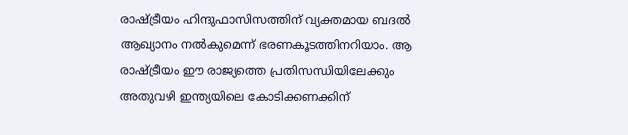രാഷ്ട്രീയം ഹിന്ദുഫാസിസത്തിന് വ്യക്തമായ ബദല്‍ ആഖ്യാനം നല്‍കുമെന്ന് ഭരണകൂടത്തിനറിയാം. ആ രാഷ്ട്രീയം ഈ രാജ്യത്തെ പ്രതിസന്ധിയിലേക്കും അതുവഴി ഇന്ത്യയിലെ കോടിക്കണക്കിന്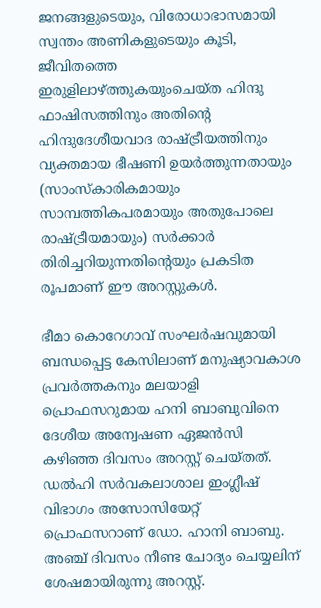ജനങ്ങളുടെയും, വിരോധാഭാസമായി സ്വന്തം അണികളുടെയും കൂടി, ജീവിതത്തെ ഇരുളിലാഴ്ത്തുകയുംചെയ്ത ഹിന്ദു ഫാഷിസത്തിനും അതിന്റെ ഹിന്ദുദേശീയവാദ രാഷ്ട്രീയത്തിനും വ്യക്തമായ ഭീഷണി ഉയര്‍ത്തുന്നതായും (സാംസ്‌കാരികമായും സാമ്പത്തികപരമായും അതുപോലെ രാഷ്ട്രീയമായും) സര്‍ക്കാര്‍ തിരിച്ചറിയുന്നതിന്റെയും പ്രകടിത രൂപമാണ് ഈ അറസ്റ്റുകള്‍.

ഭീമാ കൊറേഗാവ് സംഘര്‍ഷവുമായി ബന്ധപ്പെട്ട കേസിലാണ് മനുഷ്യാവകാശ പ്രവര്‍ത്തകനും മലയാളി പ്രൊഫസറുമായ ഹനി ബാബുവിനെ ദേശീയ അന്വേഷണ ഏജന്‍സി കഴിഞ്ഞ ദിവസം അറസ്റ്റ് ചെയ്തത്. ഡല്‍ഹി സര്‍വകലാശാല ഇംഗ്ലീഷ് വിഭാഗം അസോസിയേറ്റ് പ്രൊഫസറാണ് ഡോ. ഹാനി ബാബു. അഞ്ച് ദിവസം നീണ്ട ചോദ്യം ചെയ്യലിന് ശേഷമായിരുന്നു അറസ്റ്റ്.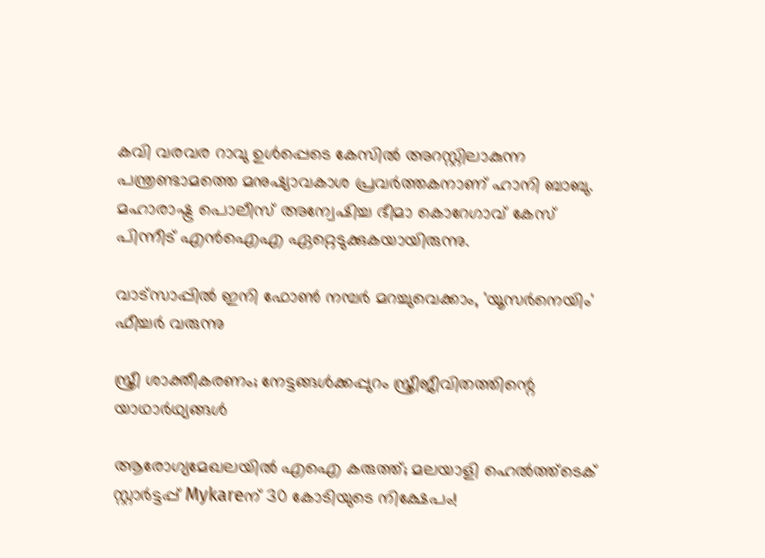കവി വരവര റാവു ഉള്‍പ്പെടെ കേസില്‍ അറസ്റ്റിലാകുന്ന പന്ത്രണ്ടാമത്തെ മനുഷ്യാവകാശ പ്രവര്‍ത്തകനാണ് ഹാനി ബാബു. മഹാരാഷ്ട്ര പൊലീസ് അന്വേഷിച്ച ഭീമാ കൊറേഗാവ് കേസ് പിന്നീട് എന്‍ഐഎ ഏറ്റെടുക്കുകയായിരുന്നു.

വാട്‌സാപ്പിൽ ഇനി ഫോൺ നമ്പർ മറച്ചുവെക്കാം, 'യൂസർനെയിം' ഫീച്ചർ വരുന്നു

സ്ത്രീ ശാക്തീകരണം; നേട്ടങ്ങള്‍ക്കപ്പുറം സ്ത്രീജീവിതത്തിന്റെ യാഥാര്‍ഥ്യങ്ങള്‍

ആരോഗ്യമേഖലയിൽ എഐ കരുത്ത്; മലയാളി ഹെൽത്ത്‌ടെക് സ്റ്റാർട്ടപ്പ് Mykareന് 30 കോടിയുടെ നിക്ഷേപം!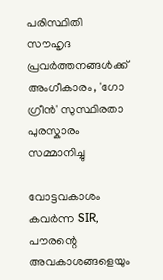പരിസ്ഥിതി സൗഹൃദ പ്രവർത്തനങ്ങൾക്ക് അംഗീകാരം, 'ഗോ ഗ്രീൻ' സുസ്ഥിരതാ പുരസ്കാരം സമ്മാനിച്ചു

വോട്ടവകാശം കവർന്ന SIR, പൗരന്റെ അവകാശങ്ങളെയും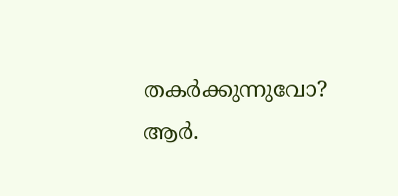തകർക്കുന്നുവോ? ആർ.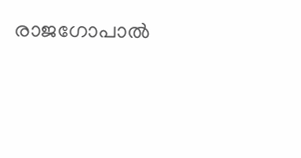രാജഗോപാൽ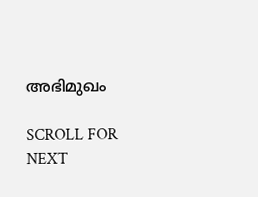അഭിമുഖം

SCROLL FOR NEXT